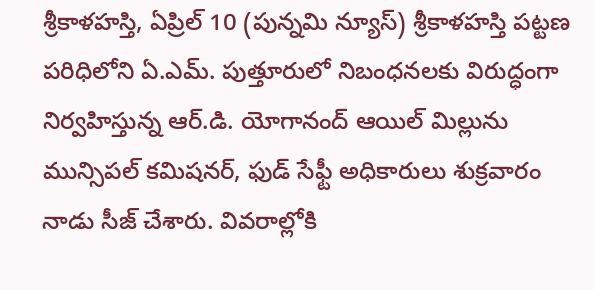శ్రీకాళహస్తి, ఏప్రిల్ 10 (పున్నమి న్యూస్) శ్రీకాళహస్తి పట్టణ పరిధిలోని ఏ.ఎమ్. పుత్తూరులో నిబంధనలకు విరుద్ధంగా నిర్వహిస్తున్న ఆర్.డి. యోగానంద్ ఆయిల్ మిల్లును మున్సిపల్ కమిషనర్, ఫుడ్ సేఫ్టీ అధికారులు శుక్రవారం నాడు సీజ్ చేశారు. వివరాల్లోకి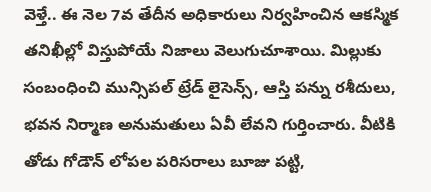వెళ్తే.. ఈ నెల 7వ తేదీన అధికారులు నిర్వహించిన ఆకస్మిక తనిఖీల్లో విస్తుపోయే నిజాలు వెలుగుచూశాయి. మిల్లుకు సంబంధించి మున్సిపల్ ట్రేడ్ లైసెన్స్, ఆస్తి పన్ను రశీదులు, భవన నిర్మాణ అనుమతులు ఏవీ లేవని గుర్తించారు. వీటికి తోడు గోడౌన్ లోపల పరిసరాలు బూజు పట్టి,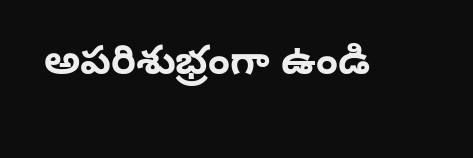అపరిశుభ్రంగా ఉండి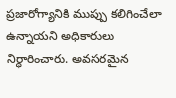ప్రజారోగ్యానికి ముప్పు కలిగించేలా ఉన్నాయని అధికారులు నిర్ధారించారు. అవసరమైన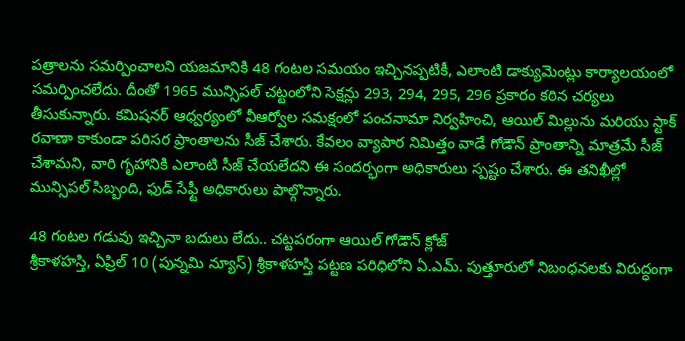పత్రాలను సమర్పించాలని యజమానికి 48 గంటల సమయం ఇచ్చినప్పటికీ, ఎలాంటి డాక్యుమెంట్లు కార్యాలయంలో సమర్పించలేదు. దీంతో 1965 మున్సిపల్ చట్టంలోని సెక్షన్లు 293, 294, 295, 296 ప్రకారం కఠిన చర్యలు తీసుకున్నారు. కమిషనర్ ఆధ్వర్యంలో వీఆర్వోల సమక్షంలో పంచనామా నిర్వహించి, ఆయిల్ మిల్లును మరియు స్టాక్ రవాణా కాకుండా పరిసర ప్రాంతాలను సీజ్ చేశారు. కేవలం వ్యాపార నిమిత్తం వాడే గోడౌన్ ప్రాంతాన్ని మాత్రమే సీజ్ చేశామని, వారి గృహానికి ఎలాంటి సీజ్ చేయలేదని ఈ సందర్భంగా అధికారులు స్పష్టం చేశారు. ఈ తనిఖీల్లో మున్సిపల్ సిబ్బంది, ఫుడ్ సేఫ్టీ అధికారులు పాల్గొన్నారు.

48 గంటల గడువు ఇచ్చినా బదులు లేదు.. చట్టపరంగా ఆయిల్ గోడౌన్ క్లోజ్
శ్రీకాళహస్తి, ఏప్రిల్ 10 (పున్నమి న్యూస్) శ్రీకాళహస్తి పట్టణ పరిధిలోని ఏ.ఎమ్. పుత్తూరులో నిబంధనలకు విరుద్ధంగా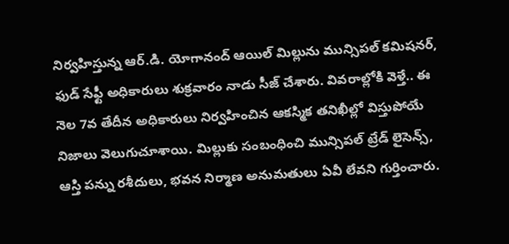నిర్వహిస్తున్న ఆర్.డి. యోగానంద్ ఆయిల్ మిల్లును మున్సిపల్ కమిషనర్, ఫుడ్ సేఫ్టీ అధికారులు శుక్రవారం నాడు సీజ్ చేశారు. వివరాల్లోకి వెళ్తే.. ఈ నెల 7వ తేదీన అధికారులు నిర్వహించిన ఆకస్మిక తనిఖీల్లో విస్తుపోయే నిజాలు వెలుగుచూశాయి. మిల్లుకు సంబంధించి మున్సిపల్ ట్రేడ్ లైసెన్స్, ఆస్తి పన్ను రశీదులు, భవన నిర్మాణ అనుమతులు ఏవీ లేవని గుర్తించారు.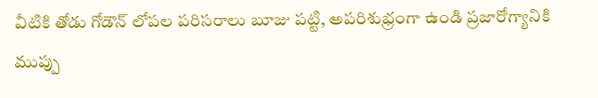వీటికి తోడు గోడౌన్ లోపల పరిసరాలు బూజు పట్టి, అపరిశుభ్రంగా ఉండి ప్రజారోగ్యానికి ముప్పు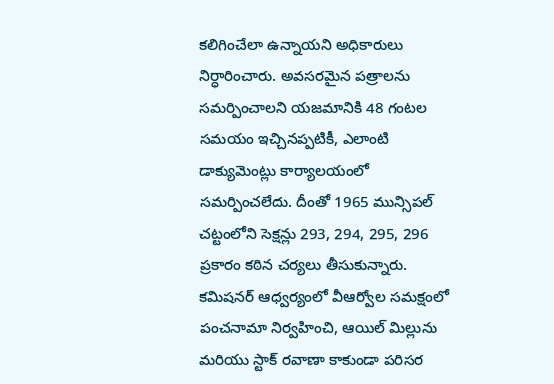కలిగించేలా ఉన్నాయని అధికారులు నిర్ధారించారు. అవసరమైన పత్రాలను సమర్పించాలని యజమానికి 48 గంటల సమయం ఇచ్చినప్పటికీ, ఎలాంటి డాక్యుమెంట్లు కార్యాలయంలో సమర్పించలేదు. దీంతో 1965 మున్సిపల్ చట్టంలోని సెక్షన్లు 293, 294, 295, 296 ప్రకారం కఠిన చర్యలు తీసుకున్నారు. కమిషనర్ ఆధ్వర్యంలో వీఆర్వోల సమక్షంలో పంచనామా నిర్వహించి, ఆయిల్ మిల్లును మరియు స్టాక్ రవాణా కాకుండా పరిసర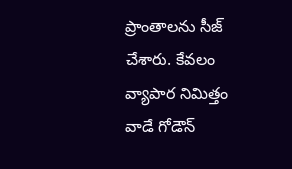ప్రాంతాలను సీజ్ చేశారు. కేవలం వ్యాపార నిమిత్తం వాడే గోడౌన్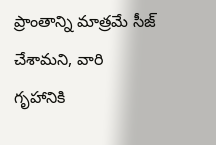ప్రాంతాన్ని మాత్రమే సీజ్ చేశామని, వారి గృహానికి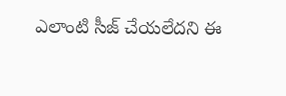ఎలాంటి సీజ్ చేయలేదని ఈ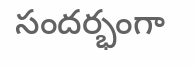సందర్భంగా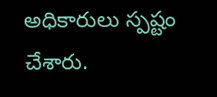అధికారులు స్పష్టం చేశారు.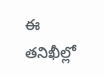ఈ తనిఖీల్లో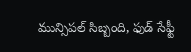మున్సిపల్ సిబ్బంది, ఫుడ్ సేఫ్టీ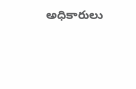అధికారులు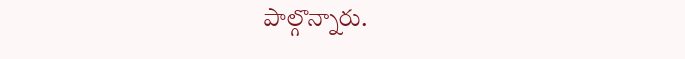పాల్గొన్నారు.